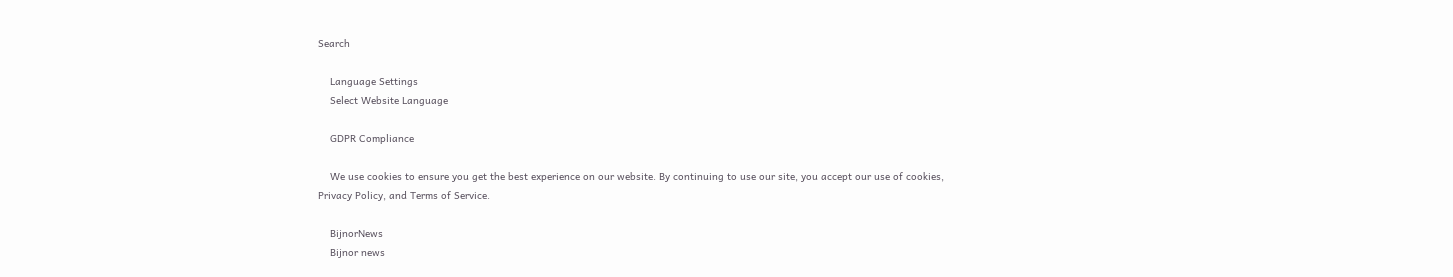Search

    Language Settings
    Select Website Language

    GDPR Compliance

    We use cookies to ensure you get the best experience on our website. By continuing to use our site, you accept our use of cookies, Privacy Policy, and Terms of Service.

    BijnorNews
    Bijnor news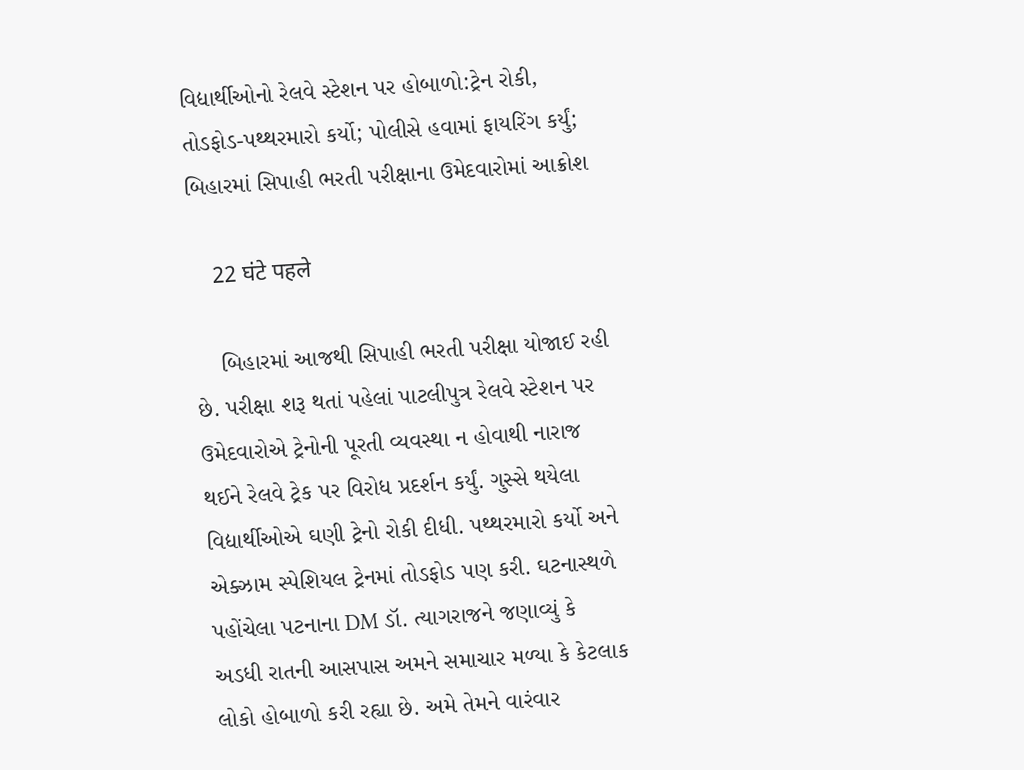વિદ્યાર્થીઓનો રેલવે સ્ટેશન પર હોબાળો:ટ્રેન રોકી, તોડફોડ-પથ્થરમારો કર્યો; પોલીસે હવામાં ફાયરિંગ કર્યું; બિહારમાં સિપાહી ભરતી પરીક્ષાના ઉમેદવારોમાં આક્રોશ

    22 घंटे पहले

    બિહારમાં આજથી સિપાહી ભરતી પરીક્ષા યોજાઈ રહી છે. પરીક્ષા શરૂ થતાં પહેલાં પાટલીપુત્ર રેલવે સ્ટેશન પર ઉમેદવારોએ ટ્રેનોની પૂરતી વ્યવસ્થા ન હોવાથી નારાજ થઈને રેલવે ટ્રેક પર વિરોધ પ્રદર્શન કર્યું. ગુસ્સે થયેલા વિદ્યાર્થીઓએ ઘણી ટ્રેનો રોકી દીધી. પથ્થરમારો કર્યો અને એક્ઝામ સ્પેશિયલ ટ્રેનમાં તોડફોડ પણ કરી. ઘટનાસ્થળે પહોંચેલા પટનાના DM ડૉ. ત્યાગરાજને જણાવ્યું કે અડધી રાતની આસપાસ અમને સમાચાર મળ્યા કે કેટલાક લોકો હોબાળો કરી રહ્યા છે. અમે તેમને વારંવાર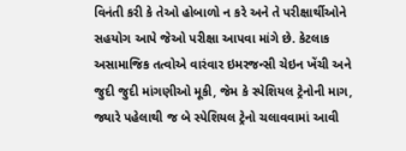વિનંતી કરી કે તેઓ હોબાળો ન કરે અને તે પરીક્ષાર્થીઓને સહયોગ આપે જેઓ પરીક્ષા આપવા માંગે છે. કેટલાક અસામાજિક તત્વોએ વારંવાર ઇમરજન્સી ચેઇન ખેંચી અને જુદી જુદી માંગણીઓ મૂકી, જેમ કે સ્પેશિયલ ટ્રેનોની માગ, જ્યારે પહેલાથી જ બે સ્પેશિયલ ટ્રેનો ચલાવવામાં આવી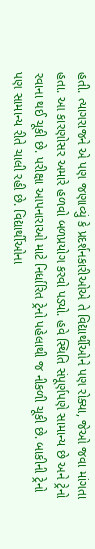હતી. ત્યાગરાજને એ પણ જણાવ્યું કે પ્રદર્શનકારીઓએ તે વિદ્યાર્થીઓને પણ રોક્યા, જેઓ જવા માંગતા હતા. આ કારણોસર અમારે હળવો બળપ્રયોગ કરવો પડ્યો. હવે સ્થિતિ સંપૂર્ણપણે સામાન્ય છે અને ટ્રેનો રવાના થઈ ચૂકી છે. પરીક્ષા આપનારાઓ માટે નિર્ધારિત ટ્રેનો પહેલાથી જ નીકળી ચૂકી છે. બાકીની ટ્રેનો પણ સામાન્ય રીતે ચાલી રહી છે. વિદ્યાર્થીઓના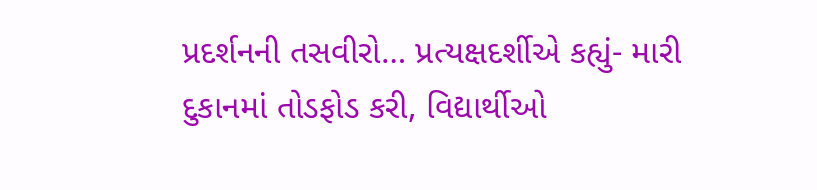પ્રદર્શનની તસવીરો… પ્રત્યક્ષદર્શીએ કહ્યું- મારી દુકાનમાં તોડફોડ કરી, વિદ્યાર્થીઓ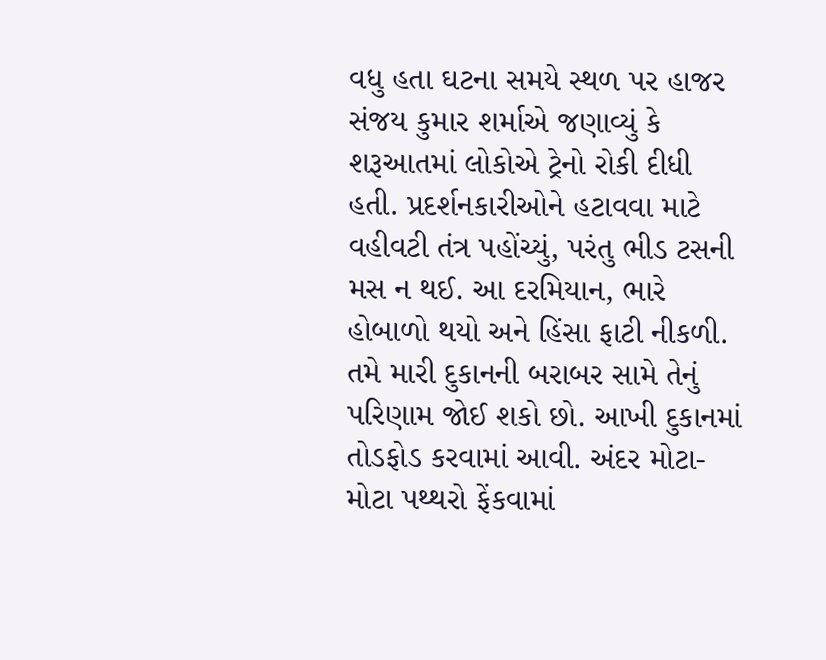વધુ હતા ઘટના સમયે સ્થળ પર હાજર સંજય કુમાર શર્માએ જણાવ્યું કે શરૂઆતમાં લોકોએ ટ્રેનો રોકી દીધી હતી. પ્રદર્શનકારીઓને હટાવવા માટે વહીવટી તંત્ર પહોંચ્યું, પરંતુ ભીડ ટસની મસ ન થઈ. આ દરમિયાન, ભારે હોબાળો થયો અને હિંસા ફાટી નીકળી. તમે મારી દુકાનની બરાબર સામે તેનું પરિણામ જોઈ શકો છો. આખી દુકાનમાં તોડફોડ કરવામાં આવી. અંદર મોટા-મોટા પથ્થરો ફેંકવામાં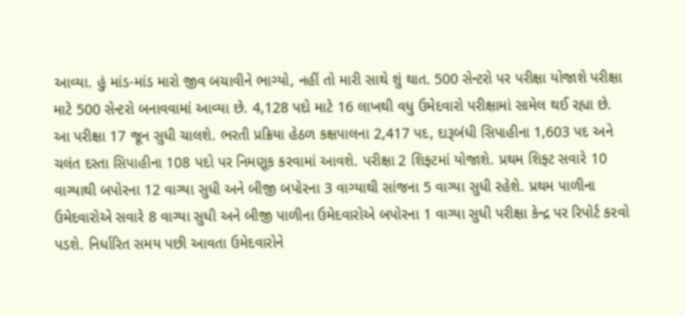આવ્યા. હું માંડ-માંડ મારો જીવ બચાવીને ભાગ્યો, નહીં તો મારી સાથે શું થાત. 500 સેન્ટરો પર પરીક્ષા યોજાશે પરીક્ષા માટે 500 સેન્ટરો બનાવવામાં આવ્યા છે. 4,128 પદો માટે 16 લાખથી વધુ ઉમેદવારો પરીક્ષામાં સામેલ થઈ રહ્યા છે. આ પરીક્ષા 17 જૂન સુધી ચાલશે. ભરતી પ્રક્રિયા હેઠળ કક્ષપાલના 2,417 પદ, દારૂબંધી સિપાહીના 1,603 પદ અને ચલંત દસ્તા સિપાહીના 108 પદો પર નિમણૂક કરવામાં આવશે. પરીક્ષા 2 શિફ્ટમાં યોજાશે. પ્રથમ શિફ્ટ સવારે 10 વાગ્યાથી બપોરના 12 વાગ્યા સુધી અને બીજી બપોરના 3 વાગ્યાથી સાંજના 5 વાગ્યા સુધી રહેશે. પ્રથમ પાળીના ઉમેદવારોએ સવારે 8 વાગ્યા સુધી અને બીજી પાળીના ઉમેદવારોએ બપોરના 1 વાગ્યા સુધી પરીક્ષા કેન્દ્ર પર રિપોર્ટ કરવો પડશે. નિર્ધારિત સમય પછી આવતા ઉમેદવારોને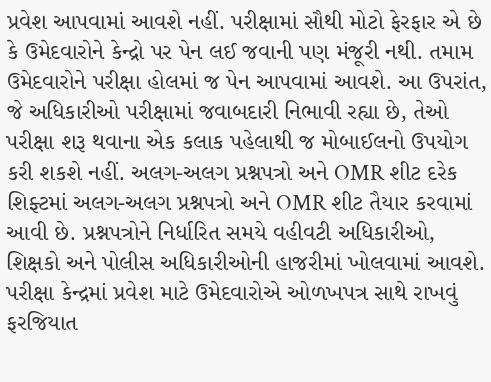પ્રવેશ આપવામાં આવશે નહીં. પરીક્ષામાં સૌથી મોટો ફેરફાર એ છે કે ઉમેદવારોને કેન્દ્રો પર પેન લઈ જવાની પણ મંજૂરી નથી. તમામ ઉમેદવારોને પરીક્ષા હોલમાં જ પેન આપવામાં આવશે. આ ઉપરાંત, જે અધિકારીઓ પરીક્ષામાં જવાબદારી નિભાવી રહ્યા છે, તેઓ પરીક્ષા શરૂ થવાના એક કલાક પહેલાથી જ મોબાઈલનો ઉપયોગ કરી શકશે નહીં. અલગ-અલગ પ્રશ્નપત્રો અને OMR શીટ દરેક શિફ્ટમાં અલગ-અલગ પ્રશ્નપત્રો અને OMR શીટ તૈયાર કરવામાં આવી છે. પ્રશ્નપત્રોને નિર્ધારિત સમયે વહીવટી અધિકારીઓ, શિક્ષકો અને પોલીસ અધિકારીઓની હાજરીમાં ખોલવામાં આવશે. પરીક્ષા કેન્દ્રમાં પ્રવેશ માટે ઉમેદવારોએ ઓળખપત્ર સાથે રાખવું ફરજિયાત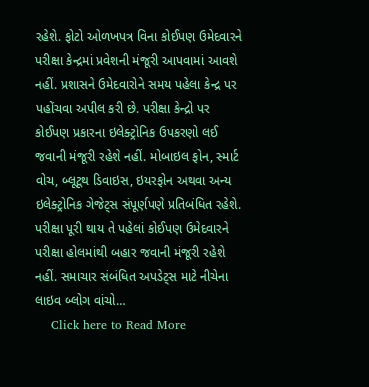રહેશે. ફોટો ઓળખપત્ર વિના કોઈપણ ઉમેદવારને પરીક્ષા કેન્દ્રમાં પ્રવેશની મંજૂરી આપવામાં આવશે નહીં. પ્રશાસને ઉમેદવારોને સમય પહેલા કેન્દ્ર પર પહોંચવા અપીલ કરી છે. પરીક્ષા કેન્દ્રો પર કોઈપણ પ્રકારના ઇલેક્ટ્રોનિક ઉપકરણો લઈ જવાની મંજૂરી રહેશે નહીં. મોબાઇલ ફોન, સ્માર્ટ વોચ, બ્લૂટૂથ ડિવાઇસ, ઇયરફોન અથવા અન્ય ઇલેક્ટ્રોનિક ગેજેટ્સ સંપૂર્ણપણે પ્રતિબંધિત રહેશે. પરીક્ષા પૂરી થાય તે પહેલાં કોઈપણ ઉમેદવારને પરીક્ષા હોલમાંથી બહાર જવાની મંજૂરી રહેશે નહીં. સમાચાર સંબંધિત અપડેટ્સ માટે નીચેના લાઇવ બ્લોગ વાંચો…
    Click here to Read More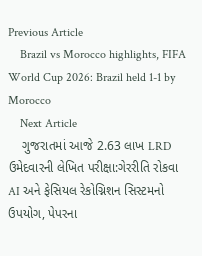Previous Article
    Brazil vs Morocco highlights, FIFA World Cup 2026: Brazil held 1-1 by Morocco
    Next Article
    ગુજરાતમાં આજે 2.63 લાખ LRD ઉમેદવારની લેખિત પરીક્ષા:ગેરરીતિ રોકવા AI અને ફેસિયલ રેકોગ્નિશન સિસ્ટમનો ઉપયોગ, પેપરના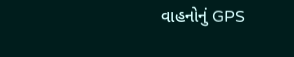વાહનોનું GPS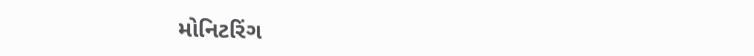મોનિટરિંગ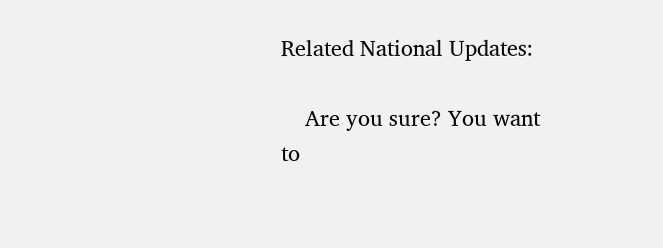Related National Updates:

    Are you sure? You want to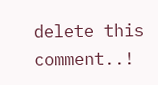delete this comment..!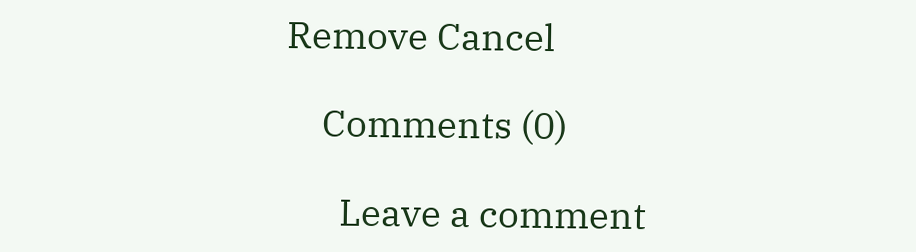Remove Cancel

    Comments (0)

      Leave a comment